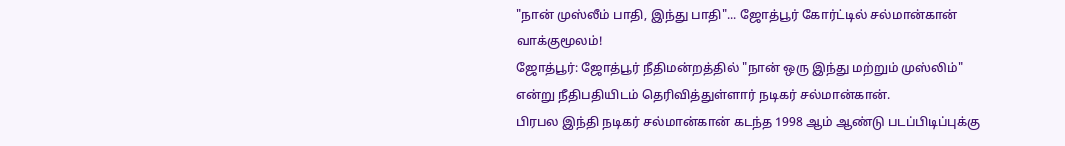"நான் முஸ்லீம் பாதி, இந்து பாதி"... ஜோத்பூர் கோர்ட்டில் சல்மான்கான் வாக்குமூலம்!
ஜோத்பூர்: ஜோத்பூர் நீதிமன்றத்தில் "நான் ஒரு இந்து மற்றும் முஸ்லிம்" என்று நீதிபதியிடம் தெரிவித்துள்ளார் நடிகர் சல்மான்கான்.
பிரபல இந்தி நடிகர் சல்மான்கான் கடந்த 1998 ஆம் ஆண்டு படப்பிடிப்புக்கு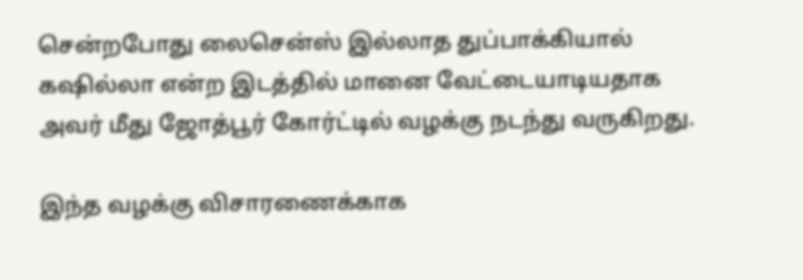சென்றபோது லைசென்ஸ் இல்லாத துப்பாக்கியால் கஷில்லா என்ற இடத்தில் மானை வேட்டையாடியதாக அவர் மீது ஜோத்பூர் கோர்ட்டில் வழக்கு நடந்து வருகிறது.

இந்த வழக்கு விசாரணைக்காக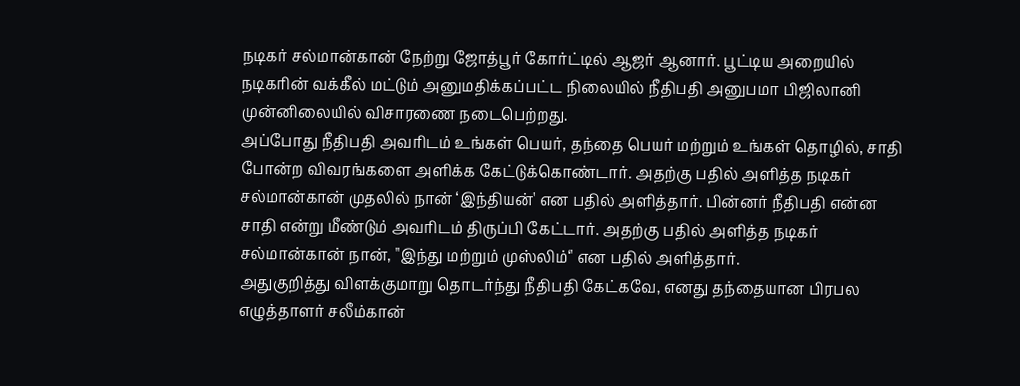நடிகர் சல்மான்கான் நேற்று ஜோத்பூர் கோர்ட்டில் ஆஜர் ஆனார். பூட்டிய அறையில் நடிகரின் வக்கீல் மட்டும் அனுமதிக்கப்பட்ட நிலையில் நீதிபதி அனுபமா பிஜிலானி முன்னிலையில் விசாரணை நடைபெற்றது.
அப்போது நீதிபதி அவரிடம் உங்கள் பெயர், தந்தை பெயர் மற்றும் உங்கள் தொழில், சாதி போன்ற விவரங்களை அளிக்க கேட்டுக்கொண்டார். அதற்கு பதில் அளித்த நடிகர் சல்மான்கான் முதலில் நான் ‘இந்தியன்' என பதில் அளித்தார். பின்னர் நீதிபதி என்ன சாதி என்று மீண்டும் அவரிடம் திருப்பி கேட்டார். அதற்கு பதில் அளித்த நடிகர் சல்மான்கான் நான், "இந்து மற்றும் முஸ்லிம்‘' என பதில் அளித்தார்.
அதுகுறித்து விளக்குமாறு தொடர்ந்து நீதிபதி கேட்கவே, எனது தந்தையான பிரபல எழுத்தாளர் சலீம்கான்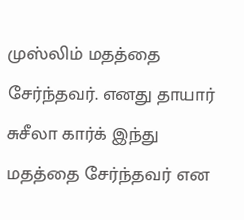முஸ்லிம் மதத்தை சேர்ந்தவர். எனது தாயார் சுசீலா கார்க் இந்து மதத்தை சேர்ந்தவர் என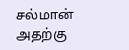சல்மான் அதற்கு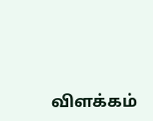விளக்கம்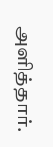அளித்தார்.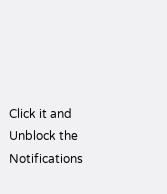Click it and Unblock the Notifications